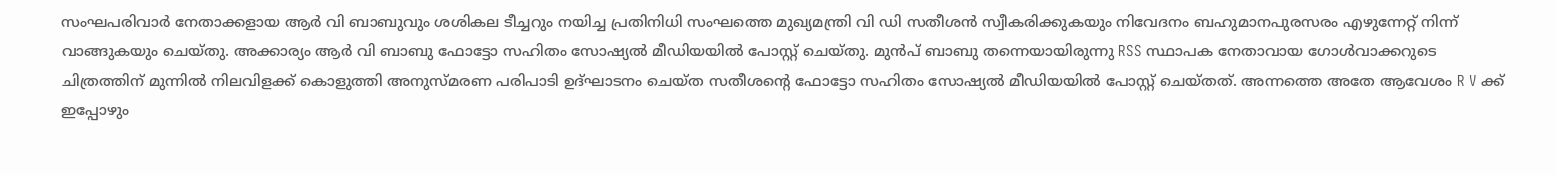സംഘപരിവാർ നേതാക്കളായ ആർ വി ബാബുവും ശശികല ടീച്ചറും നയിച്ച പ്രതിനിധി സംഘത്തെ മുഖ്യമന്ത്രി വി ഡി സതീശൻ സ്വീകരിക്കുകയും നിവേദനം ബഹുമാനപുരസരം എഴുന്നേറ്റ് നിന്ന് വാങ്ങുകയും ചെയ്തു. അക്കാര്യം ആർ വി ബാബു ഫോട്ടോ സഹിതം സോഷ്യൽ മീഡിയയിൽ പോസ്റ്റ് ചെയ്തു. മുൻപ് ബാബു തന്നെയായിരുന്നു RSS സ്ഥാപക നേതാവായ ഗോൾവാക്കറുടെ ചിത്രത്തിന് മുന്നിൽ നിലവിളക്ക് കൊളുത്തി അനുസ്മരണ പരിപാടി ഉദ്ഘാടനം ചെയ്ത സതീശന്റെ ഫോട്ടോ സഹിതം സോഷ്യൽ മീഡിയയിൽ പോസ്റ്റ് ചെയ്തത്. അന്നത്തെ അതേ ആവേശം R V ക്ക് ഇപ്പോഴും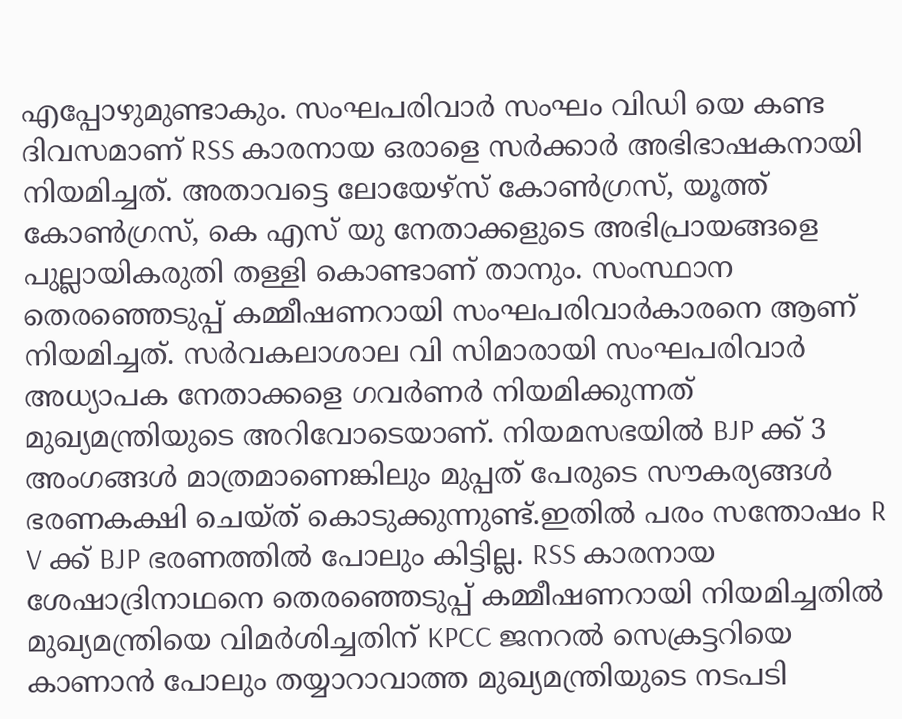എപ്പോഴുമുണ്ടാകും. സംഘപരിവാർ സംഘം വിഡി യെ കണ്ട ദിവസമാണ് RSS കാരനായ ഒരാളെ സർക്കാർ അഭിഭാഷകനായി നിയമിച്ചത്. അതാവട്ടെ ലോയേഴ്സ് കോൺഗ്രസ്, യൂത്ത് കോൺഗ്രസ്, കെ എസ് യു നേതാക്കളുടെ അഭിപ്രായങ്ങളെ പുല്ലായികരുതി തള്ളി കൊണ്ടാണ് താനും. സംസ്ഥാന തെരഞ്ഞെടുപ്പ് കമ്മീഷണറായി സംഘപരിവാർകാരനെ ആണ് നിയമിച്ചത്. സർവകലാശാല വി സിമാരായി സംഘപരിവാർ അധ്യാപക നേതാക്കളെ ഗവർണർ നിയമിക്കുന്നത് മുഖ്യമന്ത്രിയുടെ അറിവോടെയാണ്. നിയമസഭയിൽ BJP ക്ക് 3 അംഗങ്ങൾ മാത്രമാണെങ്കിലും മുപ്പത് പേരുടെ സൗകര്യങ്ങൾ ഭരണകക്ഷി ചെയ്ത് കൊടുക്കുന്നുണ്ട്.ഇതിൽ പരം സന്തോഷം R V ക്ക് BJP ഭരണത്തിൽ പോലും കിട്ടില്ല. RSS കാരനായ ശേഷാദ്രിനാഥനെ തെരഞ്ഞെടുപ്പ് കമ്മീഷണറായി നിയമിച്ചതിൽ മുഖ്യമന്ത്രിയെ വിമർശിച്ചതിന് KPCC ജനറൽ സെക്രട്ടറിയെ കാണാൻ പോലും തയ്യാറാവാത്ത മുഖ്യമന്ത്രിയുടെ നടപടി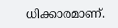ധിക്കാരമാണ്.